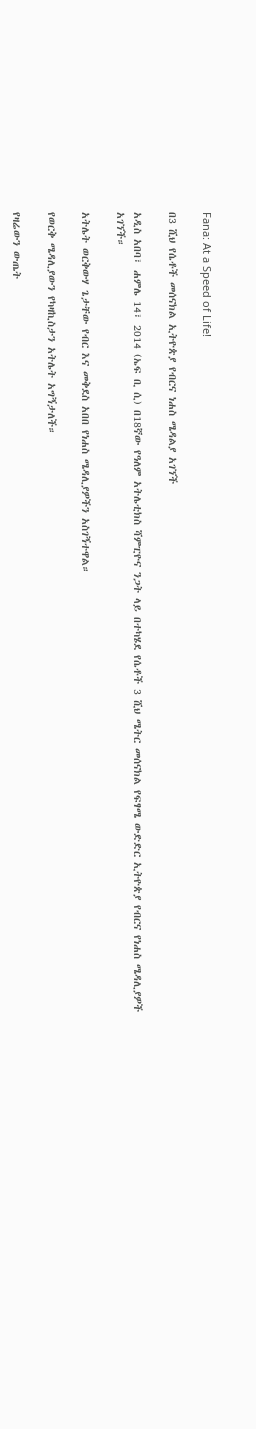Fana: At a Speed of Life!

በ3 ሺህ የሴቶች መሰናክል ኢትዮጵያ የብርና ነሐስ ሜዳልያ አገኘች

አዲስ አበባ፣ ሐምሌ 14፣ 2014 (ኤፍ ቢ ሲ) በ18ኛው የዓለም አትሌቲክስ ሻምፒዮና ንጋት ላይ በተካሄደ የሴቶች 3 ሺህ ሜትር መሰናክል የፍፃሜ ውድድር ኢትዮጵያ የብርና የነሐስ ሜዳሊያዎች አገኘች።

አትሌት ወርቅውሃ ጌታቸው የብር እና መቅደስ አበበ የነሐስ ሜዳሊያዎችን አስገኝተዋል።

የወርቅ ሜዳሊያውን የካዛኪስታን አትሌት አግኝታለች።

የዛሬውን ውጤት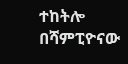ተከትሎ በሻምፒዮናው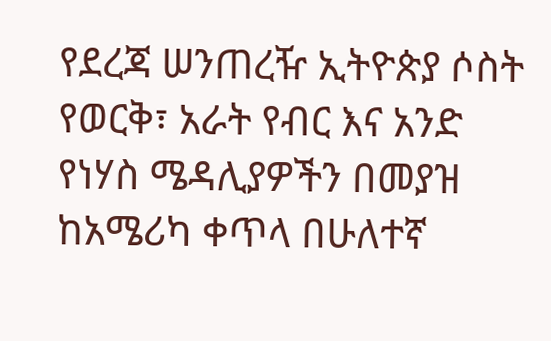የደረጃ ሠንጠረዥ ኢትዮጵያ ሶስት የወርቅ፣ አራት የብር እና አንድ የነሃስ ሜዳሊያዎችን በመያዝ ከአሜሪካ ቀጥላ በሁለተኛ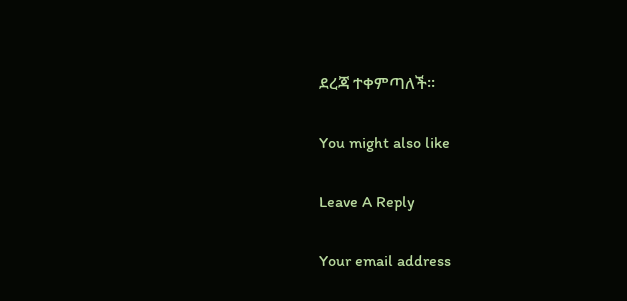ደረጃ ተቀምጣለች።

You might also like

Leave A Reply

Your email address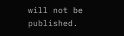will not be published.